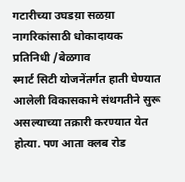गटारीच्या उघडय़ा सळय़ा नागरिकांसाठी धोकादायक
प्रतिनिधी /बेळगाव
स्मार्ट सिटी योजनेंतर्गत हाती घेण्यात आलेली विकासकामे संथगतीने सुरू असल्याच्या तक्रारी करण्यात येत होत्या. पण आता क्लब रोड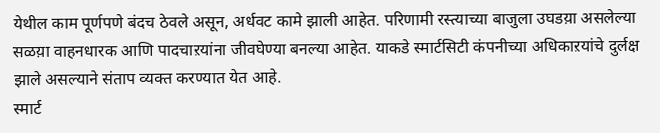येथील काम पूर्णपणे बंदच ठेवले असून, अर्धवट कामे झाली आहेत. परिणामी रस्त्याच्या बाजुला उघडय़ा असलेल्या सळय़ा वाहनधारक आणि पादचाऱयांना जीवघेण्या बनल्या आहेत. याकडे स्मार्टसिटी कंपनीच्या अधिकाऱयांचे दुर्लक्ष झाले असल्याने संताप व्यक्त करण्यात येत आहे.
स्मार्ट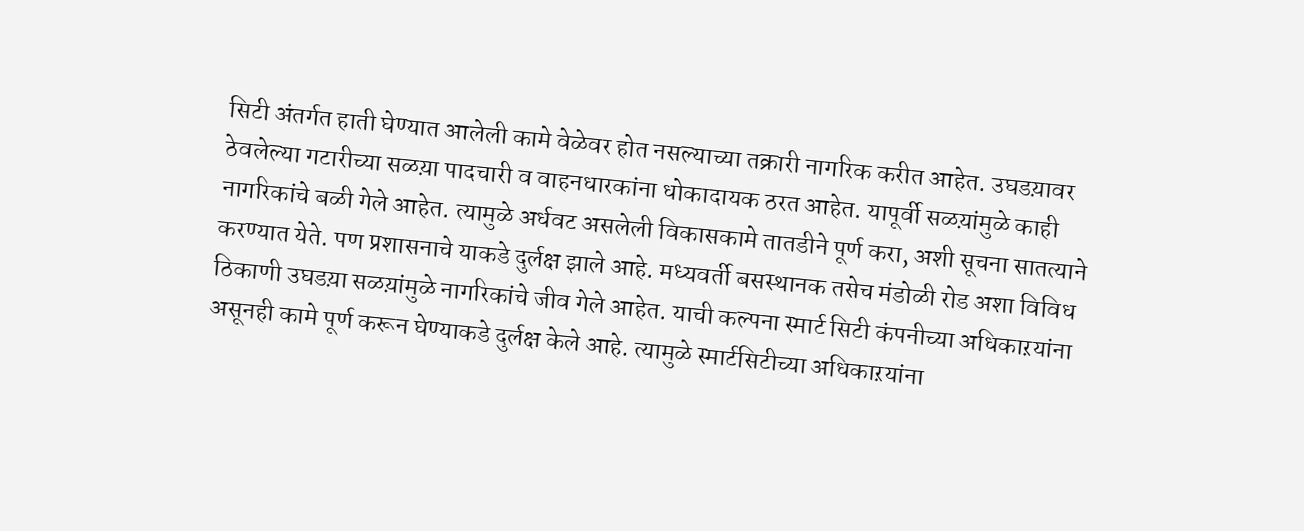सिटी अंतर्गत हाती घेण्यात आलेली कामे वेळेवर होत नसल्याच्या तक्रारी नागरिक करीत आहेत. उघडय़ावर ठेवलेल्या गटारीच्या सळय़ा पादचारी व वाहनधारकांना धोकादायक ठरत आहेत. यापूर्वी सळय़ांमुळे काही नागरिकांचे बळी गेले आहेत. त्यामुळे अर्धवट असलेली विकासकामे तातडीने पूर्ण करा, अशी सूचना सातत्याने करण्यात येते. पण प्रशासनाचे याकडे दुर्लक्ष झाले आहे. मध्यवर्ती बसस्थानक तसेच मंडोळी रोड अशा विविध ठिकाणी उघडय़ा सळय़ांमुळे नागरिकांचे जीव गेले आहेत. याची कल्पना स्मार्ट सिटी कंपनीच्या अधिकाऱयांना असूनही कामे पूर्ण करून घेण्याकडे दुर्लक्ष केले आहे. त्यामुळे स्मार्टसिटीच्या अधिकाऱयांना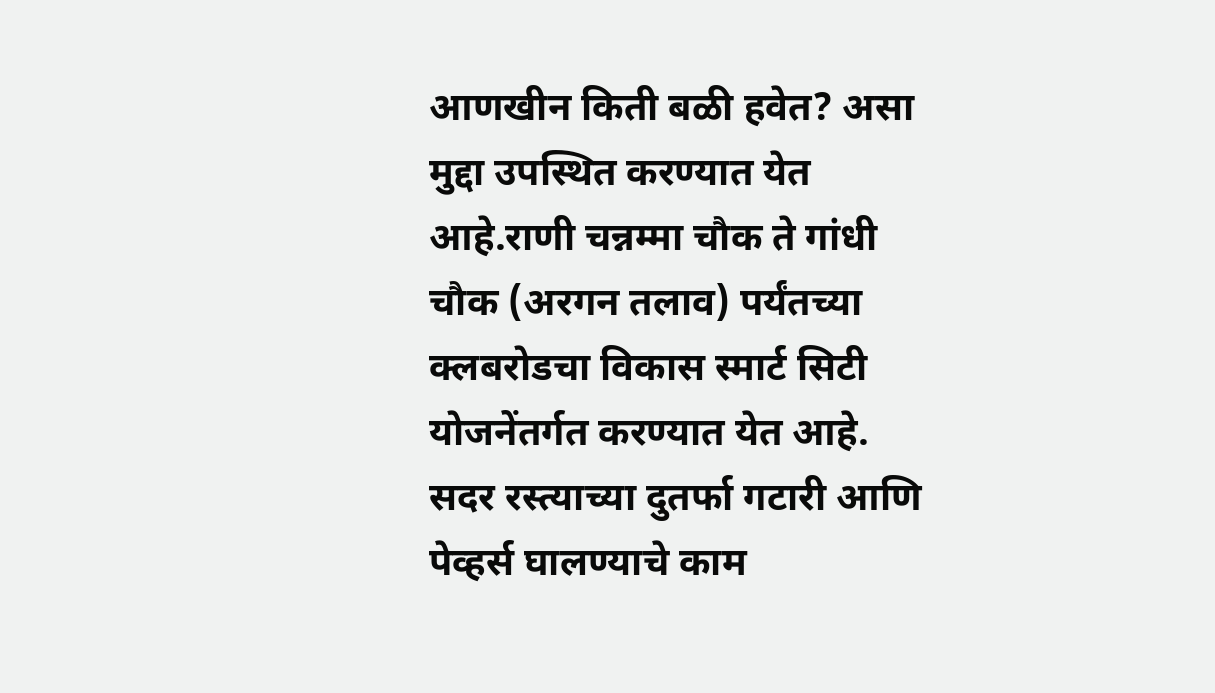आणखीन किती बळी हवेत? असा मुद्दा उपस्थित करण्यात येत आहे.राणी चन्नम्मा चौक ते गांधी चौक (अरगन तलाव) पर्यंतच्या क्लबरोडचा विकास स्मार्ट सिटी योजनेंतर्गत करण्यात येत आहे. सदर रस्त्याच्या दुतर्फा गटारी आणि पेव्हर्स घालण्याचे काम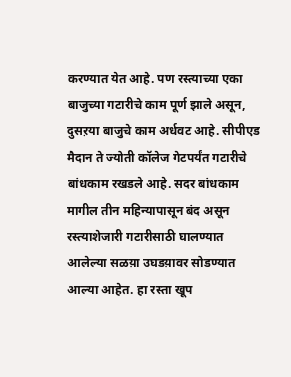करण्यात येत आहे. पण रस्त्याच्या एका बाजुच्या गटारीचे काम पूर्ण झाले असून, दुसऱया बाजुचे काम अर्धवट आहे. सीपीएड मैदान ते ज्योती कॉलेज गेटपर्यंत गटारीचे बांधकाम रखडले आहे. सदर बांधकाम मागील तीन महिन्यापासून बंद असून रस्त्याशेजारी गटारीसाठी घालण्यात आलेल्या सळय़ा उघडय़ावर सोडण्यात आल्या आहेत. हा रस्ता खूप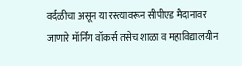वर्दळीचा असून या रस्त्यावरून सीपीएड मैदानावर जाणारे मॉर्निंग वॉकर्स तसेच शाळा व महाविद्यालयीन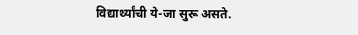विद्यार्थ्यांची ये-जा सुरू असते.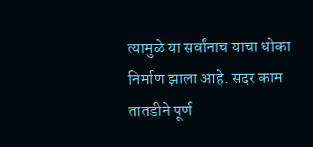त्यामुळे या सर्वांनाच याचा धोका निर्माण झाला आहे. सदर काम तातडीने पूर्ण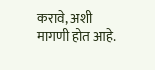करावे, अशी मागणी होत आहे.